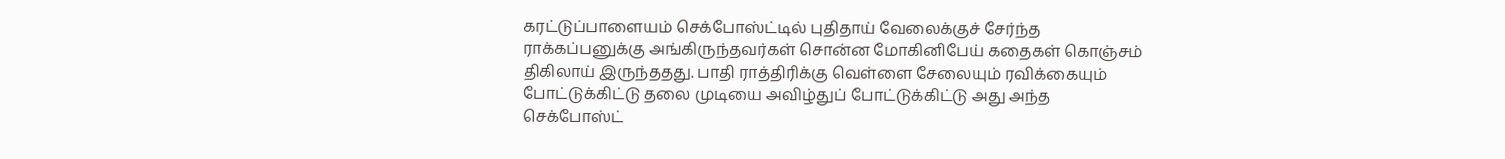கரட்டுப்பாளையம் செக்போஸ்ட்டில் புதிதாய் வேலைக்குச் சேர்ந்த
ராக்கப்பனுக்கு அங்கிருந்தவர்கள் சொன்ன மோகினிபேய் கதைகள் கொஞ்சம்
திகிலாய் இருந்ததது. பாதி ராத்திரிக்கு வெள்ளை சேலையும் ரவிக்கையும்
போட்டுக்கிட்டு தலை முடியை அவிழ்துப் போட்டுக்கிட்டு அது அந்த
செக்போஸ்ட்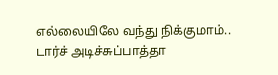எல்லையிலே வந்து நிக்குமாம்.. டார்ச் அடிச்சுப்பாத்தா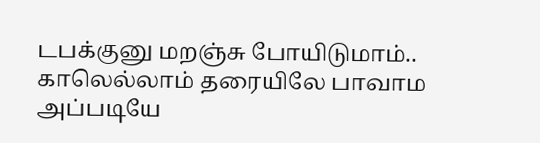டபக்குனு மறஞ்சு போயிடுமாம்..
காலெல்லாம் தரையிலே பாவாம அப்படியே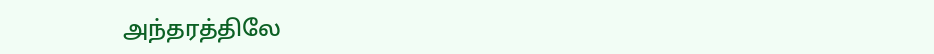அந்தரத்திலே